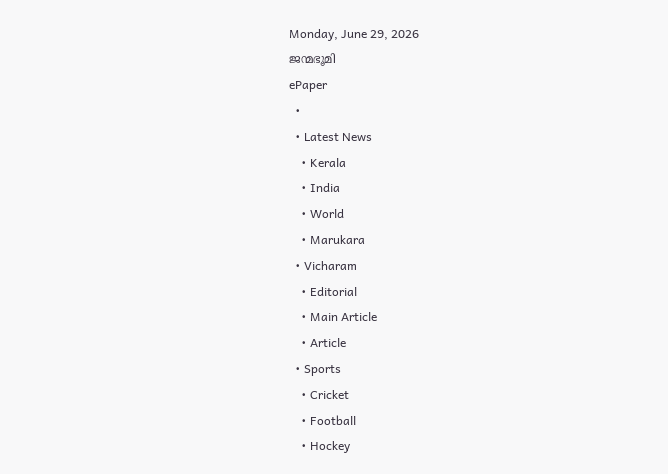Monday, June 29, 2026
ജന്മഭൂമി
ePaper
  •
  • Latest News
    • Kerala
    • India
    • World
    • Marukara
  • Vicharam
    • Editorial
    • Main Article
    • Article
  • Sports
    • Cricket
    • Football
    • Hockey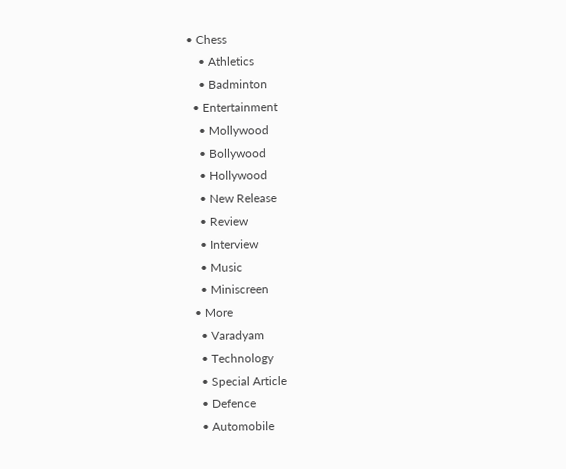• Chess
    • Athletics
    • Badminton
  • Entertainment
    • Mollywood
    • Bollywood
    • Hollywood
    • New Release
    • Review
    • Interview
    • Music
    • Miniscreen
  • More
    • Varadyam
    • Technology
    • Special Article
    • Defence
    • Automobile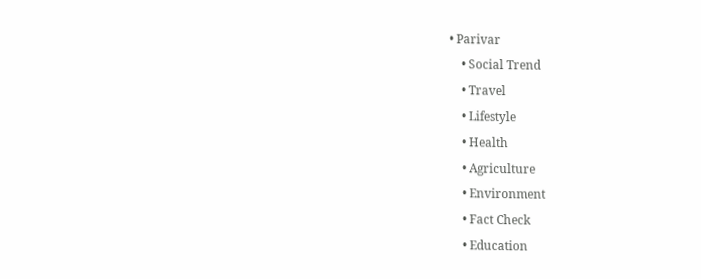• Parivar
    • Social Trend
    • Travel
    • Lifestyle
    • Health
    • Agriculture
    • Environment
    • Fact Check
    • Education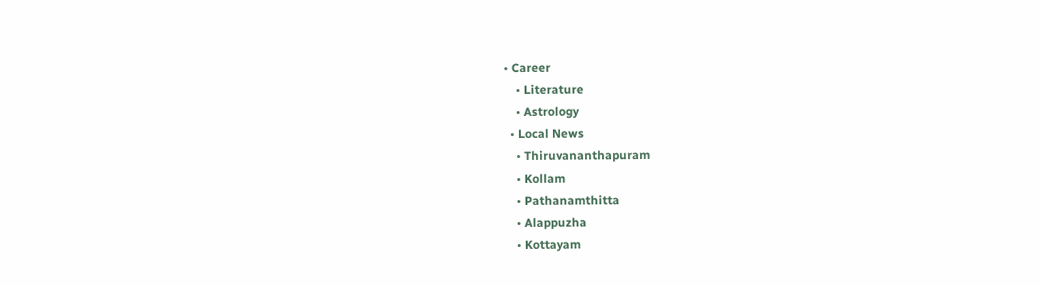• Career
    • Literature
    • Astrology
  • Local News
    • Thiruvananthapuram
    • Kollam
    • Pathanamthitta
    • Alappuzha
    • Kottayam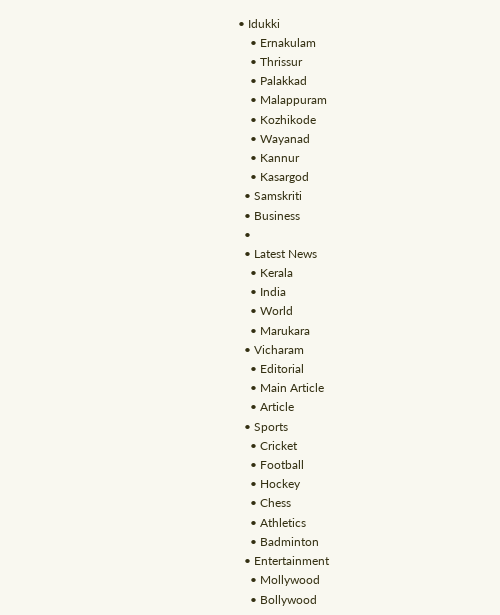• Idukki
    • Ernakulam
    • Thrissur
    • Palakkad
    • Malappuram
    • Kozhikode
    • Wayanad
    • Kannur
    • Kasargod
  • Samskriti
  • Business
  •
  • Latest News
    • Kerala
    • India
    • World
    • Marukara
  • Vicharam
    • Editorial
    • Main Article
    • Article
  • Sports
    • Cricket
    • Football
    • Hockey
    • Chess
    • Athletics
    • Badminton
  • Entertainment
    • Mollywood
    • Bollywood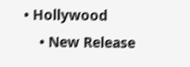• Hollywood
    • New Release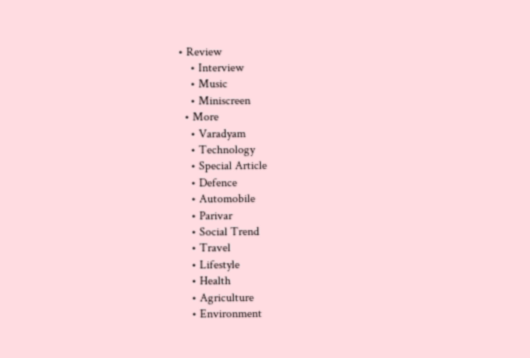• Review
    • Interview
    • Music
    • Miniscreen
  • More
    • Varadyam
    • Technology
    • Special Article
    • Defence
    • Automobile
    • Parivar
    • Social Trend
    • Travel
    • Lifestyle
    • Health
    • Agriculture
    • Environment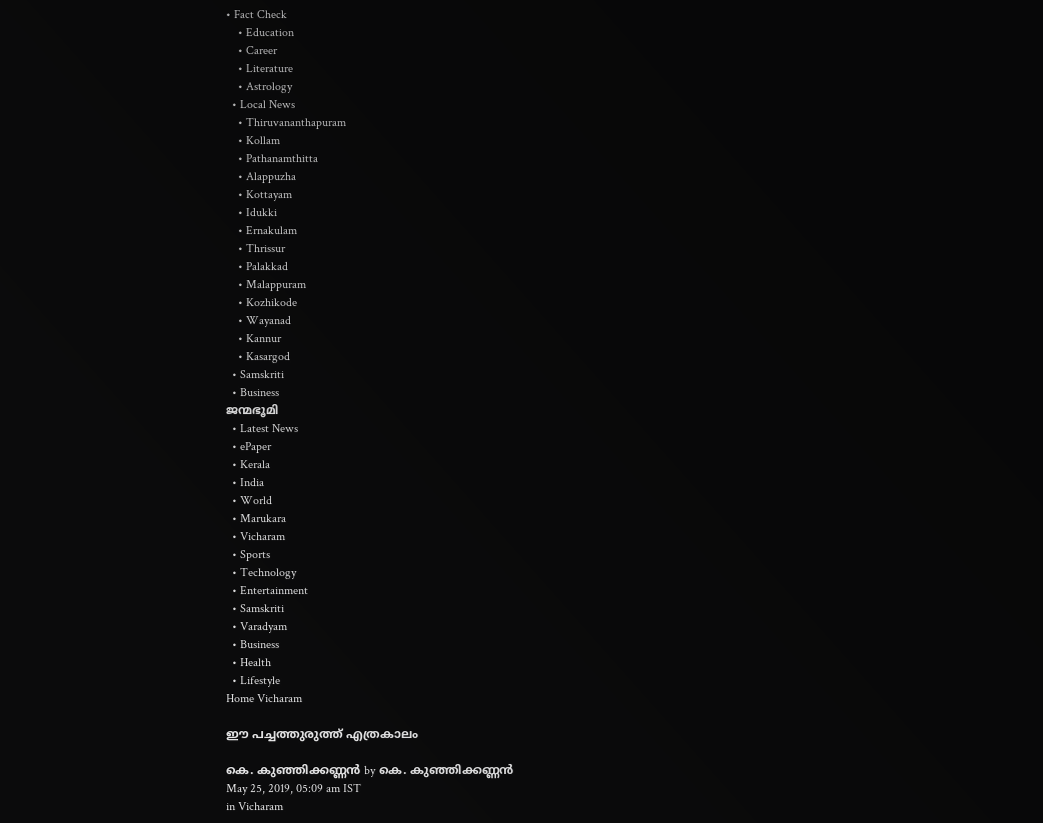• Fact Check
    • Education
    • Career
    • Literature
    • Astrology
  • Local News
    • Thiruvananthapuram
    • Kollam
    • Pathanamthitta
    • Alappuzha
    • Kottayam
    • Idukki
    • Ernakulam
    • Thrissur
    • Palakkad
    • Malappuram
    • Kozhikode
    • Wayanad
    • Kannur
    • Kasargod
  • Samskriti
  • Business
ജന്മഭൂമി
  • Latest News
  • ePaper
  • Kerala
  • India
  • World
  • Marukara
  • Vicharam
  • Sports
  • Technology
  • Entertainment
  • Samskriti
  • Varadyam
  • Business
  • Health
  • Lifestyle
Home Vicharam

ഈ പച്ചത്തുരുത്ത് എത്രകാലം

കെ. കുഞ്ഞിക്കണ്ണന്‍ by കെ. കുഞ്ഞിക്കണ്ണന്‍
May 25, 2019, 05:09 am IST
in Vicharam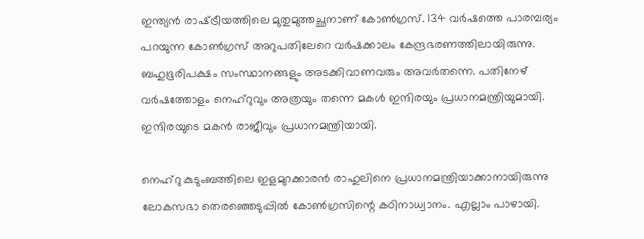ഇന്ത്യന്‍ രാഷ്‌ട്രീയത്തിലെ മുതുമുത്തച്ഛനാണ് കോണ്‍ഗ്രസ്. 134 വര്‍ഷത്തെ പാരമ്പര്യം പറയുന്ന കോണ്‍ഗ്രസ് അറുപതിലേറെ വര്‍ഷക്കാലം കേന്ദ്രഭരണത്തിലായിരുന്നു. ബഹുഭൂരിപക്ഷം സംസ്ഥാനങ്ങളും അടക്കിവാണവരും അവര്‍തന്നെ. പതിനേഴ് വര്‍ഷത്തോളം നെഹ്‌റുവും അത്രയും തന്നെ മകള്‍ ഇന്ദിരയും പ്രധാനമന്ത്രിയുമായി. ഇന്ദിരയുടെ മകന്‍ രാജീവും പ്രധാനമന്ത്രിയായി.

നെഹ്‌റു കുടുംബത്തിലെ ഇളമുറക്കാരന്‍ രാഹുലിനെ പ്രധാനമന്ത്രിയാക്കാനായിരുന്നു ലോകസഭാ തെരഞ്ഞെടുപ്പില്‍ കോണ്‍ഗ്രസിന്റെ കഠിനാധ്വാനം. എല്ലാം പാഴായി.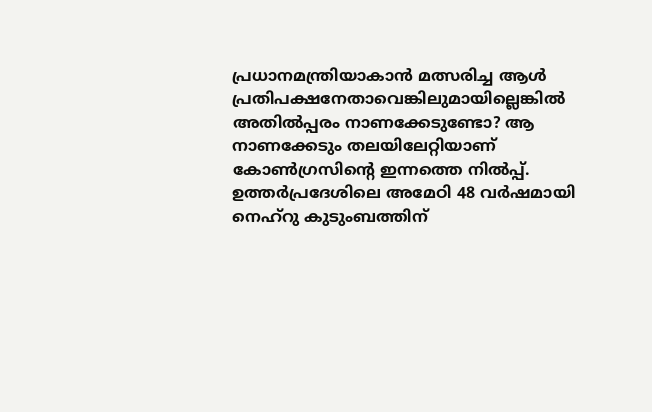പ്രധാനമന്ത്രിയാകാന്‍ മത്സരിച്ച ആള്‍ പ്രതിപക്ഷനേതാവെങ്കിലുമായില്ലെങ്കില്‍ അതില്‍പ്പരം നാണക്കേടുണ്ടോ? ആ നാണക്കേടും തലയിലേറ്റിയാണ് കോണ്‍ഗ്രസിന്റെ ഇന്നത്തെ നില്‍പ്പ്. ഉത്തര്‍പ്രദേശിലെ അമേഠി 48 വര്‍ഷമായി നെഹ്‌റു കുടുംബത്തിന്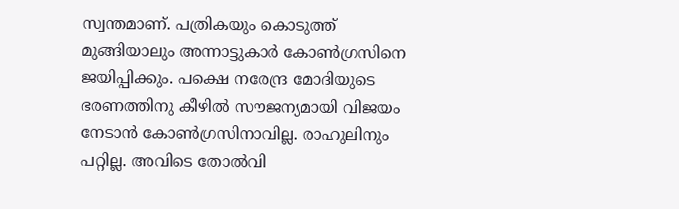സ്വന്തമാണ്. പത്രികയും കൊടുത്ത് മുങ്ങിയാലും അന്നാട്ടുകാര്‍ കോണ്‍ഗ്രസിനെ ജയിപ്പിക്കും. പക്ഷെ നരേന്ദ്ര മോദിയുടെ ഭരണത്തിനു കീഴില്‍ സൗജന്യമായി വിജയം നേടാന്‍ കോണ്‍ഗ്രസിനാവില്ല. രാഹുലിനും പറ്റില്ല. അവിടെ തോല്‍വി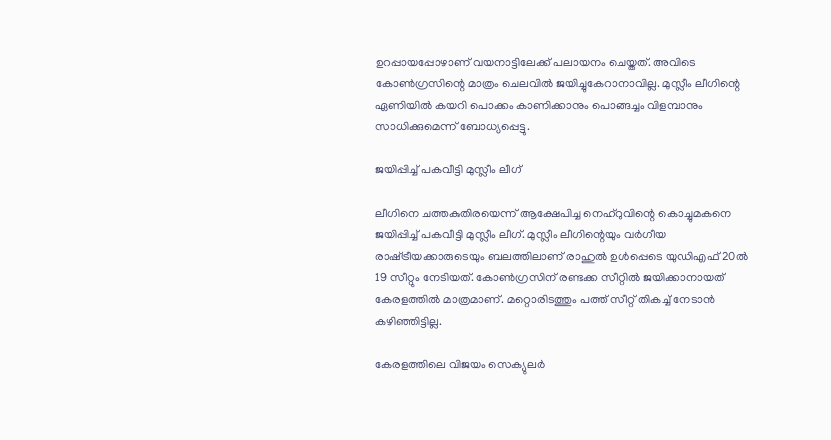ഉറപ്പായപ്പോഴാണ് വയനാട്ടിലേക്ക് പലായനം ചെയ്തത്. അവിടെ കോണ്‍ഗ്രസിന്റെ മാത്രം ചെലവില്‍ ജയിച്ചുകേറാനാവില്ല. മുസ്ലീം ലീഗിന്റെ ഏണിയില്‍ കയറി പൊക്കം കാണിക്കാനും പൊങ്ങച്ചം വിളമ്പാനും സാധിക്കുമെന്ന് ബോധ്യപ്പെട്ടു.

ജയിപ്പിച്ച് പകവീട്ടി മുസ്ലീം ലീഗ്

ലീഗിനെ ചത്തകുതിരയെന്ന് ആക്ഷേപിച്ച നെഹ്‌റുവിന്റെ കൊച്ചുമകനെ ജയിപ്പിച്ച് പകവീട്ടി മുസ്ലീം ലീഗ്. മുസ്ലീം ലീഗിന്റെയും വര്‍ഗീയ രാഷ്‌ട്രീയക്കാരുടെയും ബലത്തിലാണ് രാഹുല്‍ ഉള്‍പ്പെടെ യുഡിഎഫ് 20ല്‍ 19 സീറ്റും നേടിയത്. കോണ്‍ഗ്രസിന് രണ്ടക്ക സീറ്റില്‍ ജയിക്കാനായത് കേരളത്തില്‍ മാത്രമാണ്. മറ്റൊരിടത്തും പത്ത് സീറ്റ് തികച്ച് നേടാന്‍ കഴിഞ്ഞിട്ടില്ല.

കേരളത്തിലെ വിജയം സെക്യുലര്‍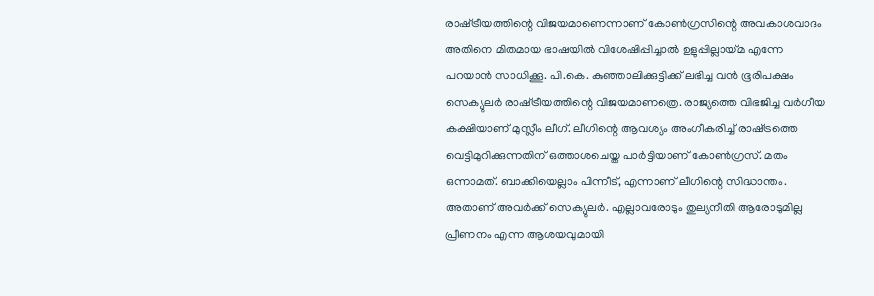രാഷ്‌ട്രീയത്തിന്റെ വിജയമാണെന്നാണ് കോണ്‍ഗ്രസിന്റെ അവകാശവാദം അതിനെ മിതമായ ഭാഷയില്‍ വിശേഷിപ്പിച്ചാല്‍ ഉളുപ്പില്ലായ്‌മ എന്നേ പറയാന്‍ സാധിക്കൂ. പി.കെ. കുഞ്ഞാലിക്കുട്ടിക്ക് ലഭിച്ച വന്‍ ഭൂരിപക്ഷം സെക്യുലര്‍ രാഷ്‌ട്രീയത്തിന്റെ വിജയമാണത്രെ. രാജ്യത്തെ വിഭജിച്ച വര്‍ഗീയ കക്ഷിയാണ് മുസ്ലീം ലീഗ്. ലീഗിന്റെ ആവശ്യം അംഗീകരിച്ച് രാഷ്‌ട്രത്തെ വെട്ടിമുറിക്കുന്നതിന് ഒത്താശചെയ്ത പാര്‍ട്ടിയാണ് കോണ്‍ഗ്രസ്. മതം ഒന്നാമത്. ബാക്കിയെല്ലാം പിന്നീട്, എന്നാണ് ലീഗിന്റെ സിദ്ധാന്തം. അതാണ് അവര്‍ക്ക് സെക്യുലര്‍. എല്ലാവരോടും തുല്യനീതി ആരോടുമില്ല പ്രീണനം എന്ന ആശയവുമായി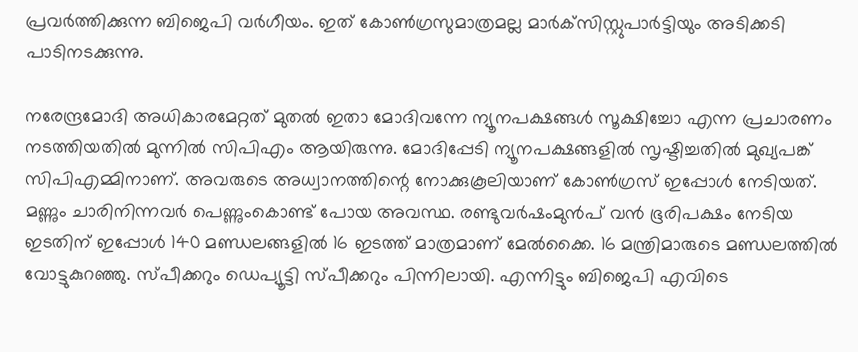പ്രവര്‍ത്തിക്കുന്ന ബിജെപി വര്‍ഗീയം. ഇത് കോണ്‍ഗ്രസുമാത്രമല്ല മാര്‍ക്‌സിസ്റ്റുപാര്‍ട്ടിയും അടിക്കടി പാടിനടക്കുന്നു.

നരേന്ദ്രമോദി അധികാരമേറ്റത് മുതല്‍ ഇതാ മോദിവന്നേ ന്യൂനപക്ഷങ്ങള്‍ സൂക്ഷിച്ചോ എന്ന പ്രചാരണം നടത്തിയതില്‍ മുന്നില്‍ സിപിഎം ആയിരുന്നു. മോദിപ്പേടി ന്യൂനപക്ഷങ്ങളില്‍ സൃഷ്ടിച്ചതില്‍ മുഖ്യപങ്ക് സിപിഎമ്മിനാണ്. അവരുടെ അധ്വാനത്തിന്റെ നോക്കുകൂലിയാണ് കോണ്‍ഗ്രസ് ഇപ്പോള്‍ നേടിയത്. മണ്ണും ചാരിനിന്നവര്‍ പെണ്ണുംകൊണ്ട് പോയ അവസ്ഥ. രണ്ടുവര്‍ഷംമുന്‍പ് വന്‍ ഭൂരിപക്ഷം നേടിയ ഇടതിന് ഇപ്പോള്‍ 140 മണ്ഡലങ്ങളില്‍ 16 ഇടത്ത് മാത്രമാണ് മേല്‍ക്കൈ. 16 മന്ത്രിമാരുടെ മണ്ഡലത്തില്‍ വോട്ടുകുറഞ്ഞു. സ്പീക്കറും ഡെപ്യൂട്ടി സ്പീക്കറും പിന്നിലായി. എന്നിട്ടും ബിജെപി എവിടെ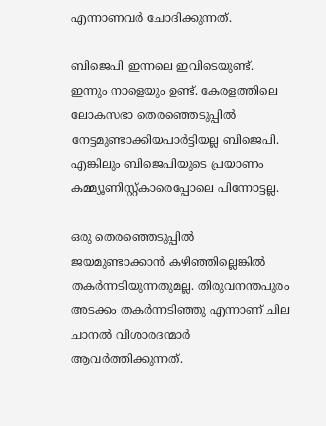എന്നാണവര്‍ ചോദിക്കുന്നത്.

ബിജെപി ഇന്നലെ ഇവിടെയുണ്ട്. ഇന്നും നാളെയും ഉണ്ട്. കേരളത്തിലെ ലോകസഭാ തെരഞ്ഞെടുപ്പില്‍ നേട്ടമുണ്ടാക്കിയപാര്‍ട്ടിയല്ല ബിജെപി. എങ്കിലും ബിജെപിയുടെ പ്രയാണം കമ്മ്യൂണിസ്റ്റ്കാരെപ്പോലെ പിന്നോട്ടല്ല.

ഒരു തെരഞ്ഞെടുപ്പില്‍ ജയമുണ്ടാക്കാന്‍ കഴിഞ്ഞില്ലെങ്കില്‍ തകര്‍ന്നടിയുന്നതുമല്ല. തിരുവനന്തപുരം അടക്കം തകര്‍ന്നടിഞ്ഞു എന്നാണ് ചില ചാനല്‍ വിശാരദന്മാര്‍ ആവര്‍ത്തിക്കുന്നത്.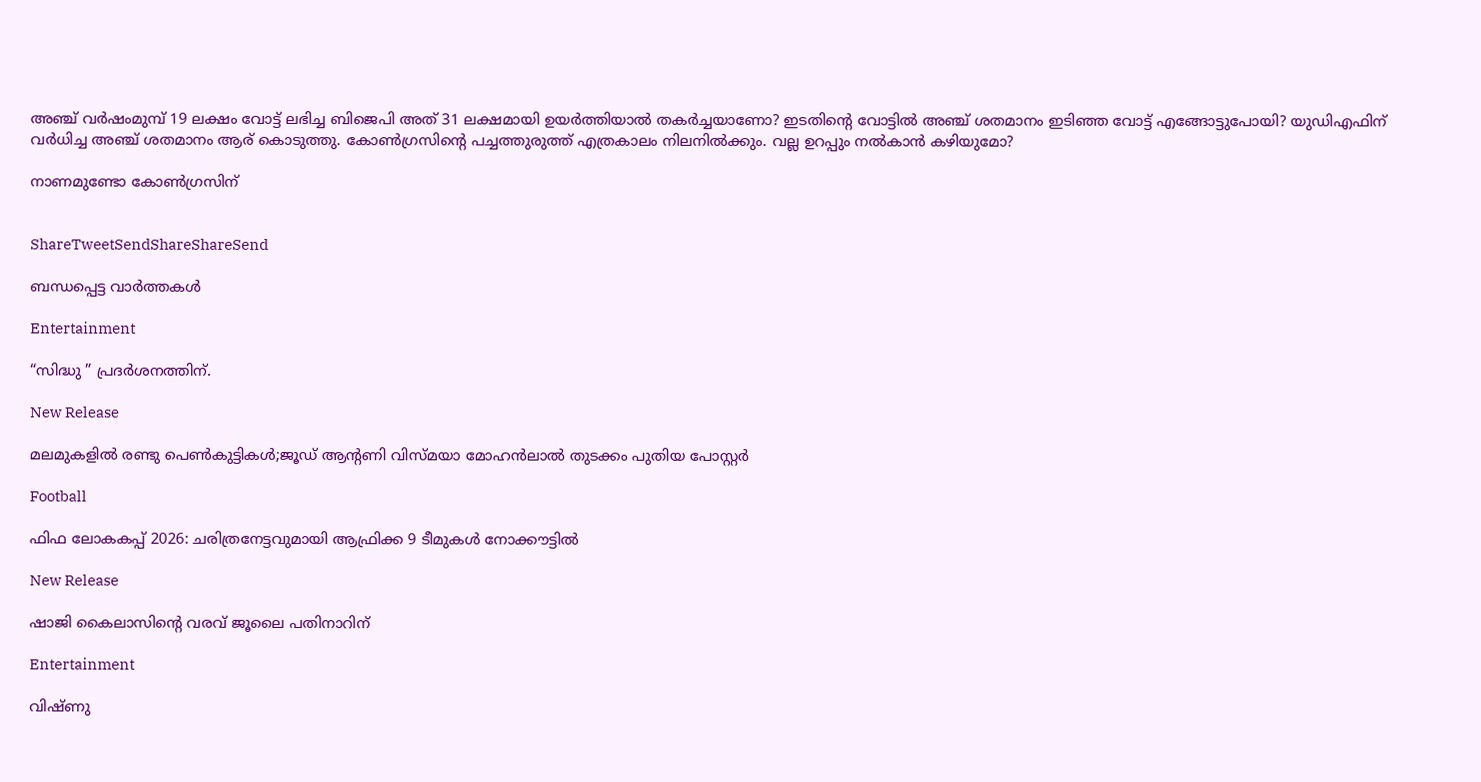അഞ്ച് വര്‍ഷംമുമ്പ് 19 ലക്ഷം വോട്ട് ലഭിച്ച ബിജെപി അത് 31 ലക്ഷമായി ഉയര്‍ത്തിയാല്‍ തകര്‍ച്ചയാണോ? ഇടതിന്റെ വോട്ടില്‍ അഞ്ച് ശതമാനം ഇടിഞ്ഞ വോട്ട് എങ്ങോട്ടുപോയി? യുഡിഎഫിന് വര്‍ധിച്ച അഞ്ച് ശതമാനം ആര് കൊടുത്തു. കോണ്‍ഗ്രസിന്റെ പച്ചത്തുരുത്ത് എത്രകാലം നിലനില്‍ക്കും. വല്ല ഉറപ്പും നല്‍കാന്‍ കഴിയുമോ?

നാണമുണ്ടോ കോണ്‍ഗ്രസിന്


ShareTweetSendShareShareSend

ബന്ധപ്പെട്ട വാര്‍ത്തകള്‍

Entertainment

“സിദ്ധു ” പ്രദർശനത്തിന്.

New Release

മലമുകളിൽ രണ്ടു പെൺകുട്ടികൾ;ജൂഡ് ആൻ്റണി വിസ്മയാ മോഹൻലാൽ തുടക്കം പുതിയ പോസ്റ്റർ

Football

ഫിഫ ലോകകപ്പ് 2026: ചരിത്രനേട്ടവുമായി ആഫ്രിക്ക 9 ടീമുകള്‍ നോക്കൗട്ടില്‍

New Release

ഷാജി കൈലാസിന്റെ വരവ് ജൂലൈ പതിനാറിന്

Entertainment

വിഷ്ണു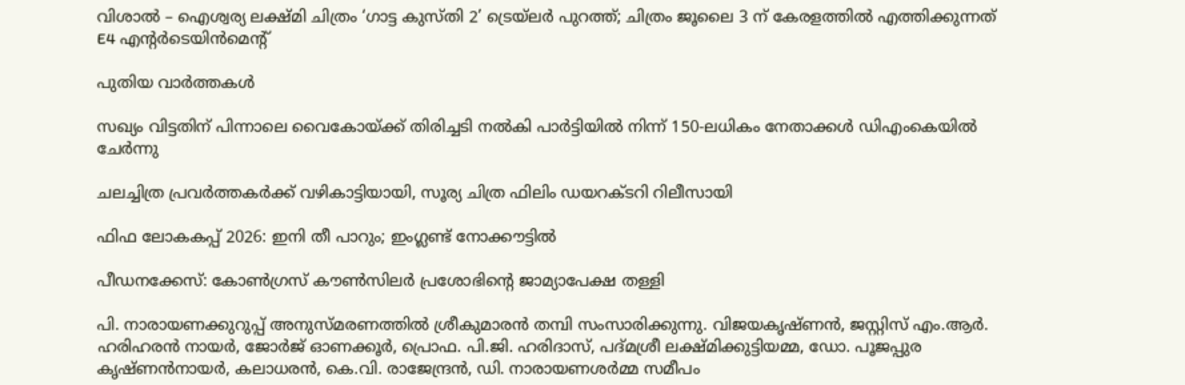വിശാൽ – ഐശ്വര്യ ലക്ഷ്മി ചിത്രം ‘ഗാട്ട കുസ്തി 2’ ട്രെയ്‌ലർ പുറത്ത്; ചിത്രം ജൂലൈ 3 ന് കേരളത്തിൽ എത്തിക്കുന്നത് E4 എൻ്റർടെയിൻമെൻ്റ്

പുതിയ വാര്‍ത്തകള്‍

സഖ്യം വിട്ടതിന് പിന്നാലെ വൈകോയ്‌ക്ക് തിരിച്ചടി നൽകി പാർട്ടിയിൽ നിന്ന് 150-ലധികം നേതാക്കൾ ഡിഎംകെയിൽ ചേർന്നു

ചലച്ചിത്ര പ്രവർത്തകർക്ക് വഴികാട്ടിയായി, സൂര്യ ചിത്ര ഫിലിം ഡയറക്ടറി റിലീസായി

ഫിഫ ലോകകപ്പ് 2026: ഇനി തീ പാറും; ഇംഗ്ലണ്ട് നോക്കൗട്ടില്‍

പീഡനക്കേസ്: കോൺഗ്രസ് കൗൺസിലർ പ്രശോഭിന്റെ ജാമ്യാപേക്ഷ തള്ളി

പി. നാരായണക്കുറുപ്പ് അനുസ്മരണത്തില്‍ ശ്രീകുമാരന്‍ തമ്പി സംസാരിക്കുന്നു. വിജയകൃഷ്ണന്‍, ജസ്റ്റിസ് എം.ആര്‍. ഹരിഹരന്‍ നായര്‍, ജോര്‍ജ് ഓണക്കൂര്‍, പ്രൊഫ. പി.ജി. ഹരിദാസ്, പദ്മശ്രീ ലക്ഷ്മിക്കുട്ടിയമ്മ, ഡോ. പൂജപ്പുര കൃഷ്ണന്‍നായര്‍, കലാധരന്‍, കെ.വി. രാജേന്ദ്രന്‍, ഡി. നാരായണശര്‍മ്മ സമീപം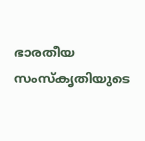ഭാരതീയ സംസ്‌കൃതിയുടെ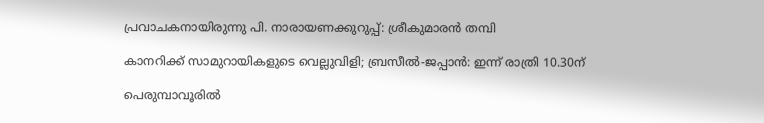പ്രവാചകനായിരുന്നു പി. നാരായണക്കുറുപ്പ്: ശ്രീകുമാരന്‍ തമ്പി

കാനറിക്ക് സാമുറായികളുടെ വെല്ലുവിളി; ബ്രസീല്‍-ജപ്പാന്‍: ഇന്ന് രാത്രി 10.30ന്

പെരുമ്പാവൂരിൽ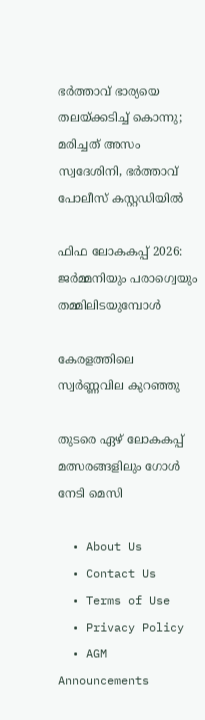ഭർത്താവ് ഭാര്യയെ തലയ്‌ക്കടിച്ച് കൊന്നു; മരിച്ചത് അസം സ്വദേശിനി, ഭർത്താവ് പോലീസ് കസ്റ്റഡിയിൽ

ഫിഫ ലോകകപ്പ് 2026: ജര്‍മ്മനിയും പരാഗ്വെയും തമ്മിലിടയുമ്പോള്‍

കേരളത്തിലെ സ്വർണ്ണവില കുറഞ്ഞു

തുടരെ ഏഴ് ലോകകപ്പ് മത്സരങ്ങളിലും ഗോള്‍ നേടി മെസി

  • About Us
  • Contact Us
  • Terms of Use
  • Privacy Policy
  • AGM Announcements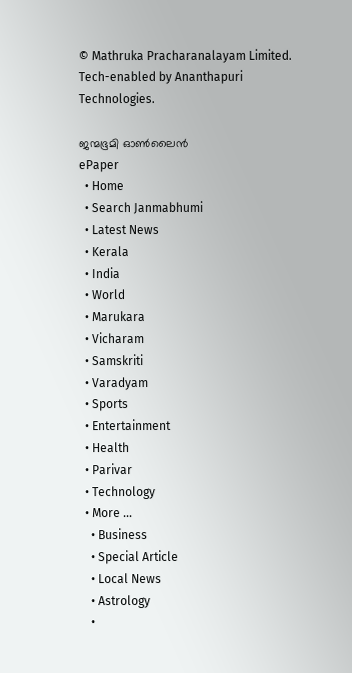© Mathruka Pracharanalayam Limited.
Tech-enabled by Ananthapuri Technologies.

ജന്മഭൂമി ഓണ്‍ലൈന്‍
ePaper
  • Home
  • Search Janmabhumi
  • Latest News
  • Kerala
  • India
  • World
  • Marukara
  • Vicharam
  • Samskriti
  • Varadyam
  • Sports
  • Entertainment
  • Health
  • Parivar
  • Technology
  • More …
    • Business
    • Special Article
    • Local News
    • Astrology
    •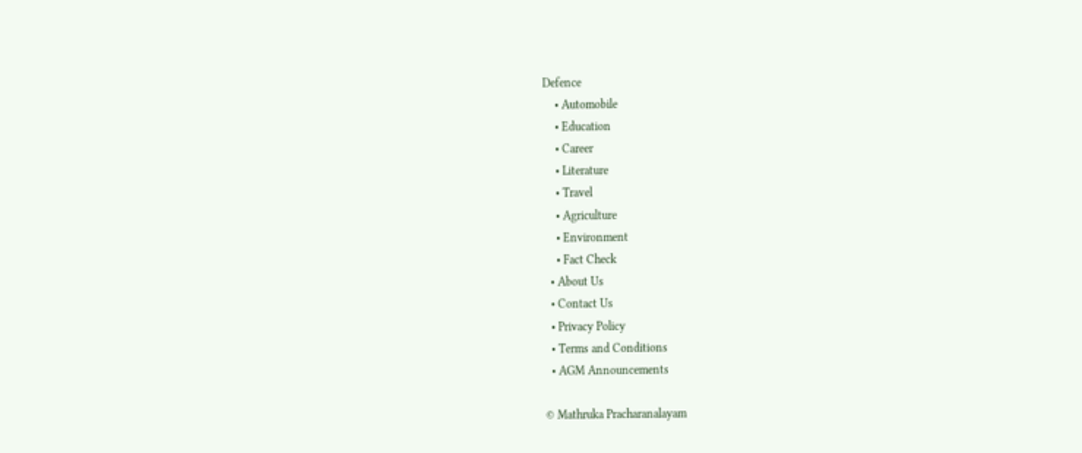Defence
    • Automobile
    • Education
    • Career
    • Literature
    • Travel
    • Agriculture
    • Environment
    • Fact Check
  • About Us
  • Contact Us
  • Privacy Policy
  • Terms and Conditions
  • AGM Announcements

© Mathruka Pracharanalayam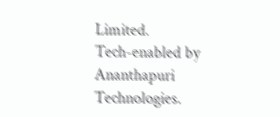Limited.
Tech-enabled by Ananthapuri Technologies.